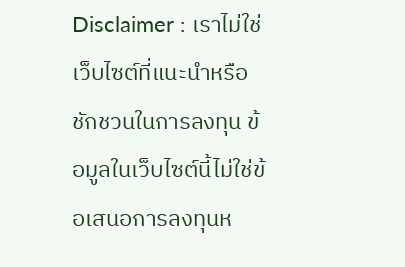Disclaimer : เราไม่ใช่เว็บไซต์ที่แนะนำหรือชักชวนในการลงทุน ข้อมูลในเว็บไซต์นี้ไม่ใช่ข้อเสนอการลงทุนห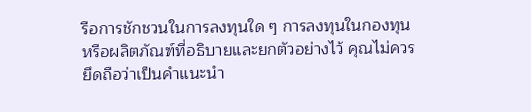รือการชักชวนในการลงทุนใด ๆ การลงทุนในกองทุนหรือผลิตภัณฑ์ที่อธิบายและยกตัวอย่างไว้ คุณไม่ควรยึดถือว่าเป็นคำแนะนำ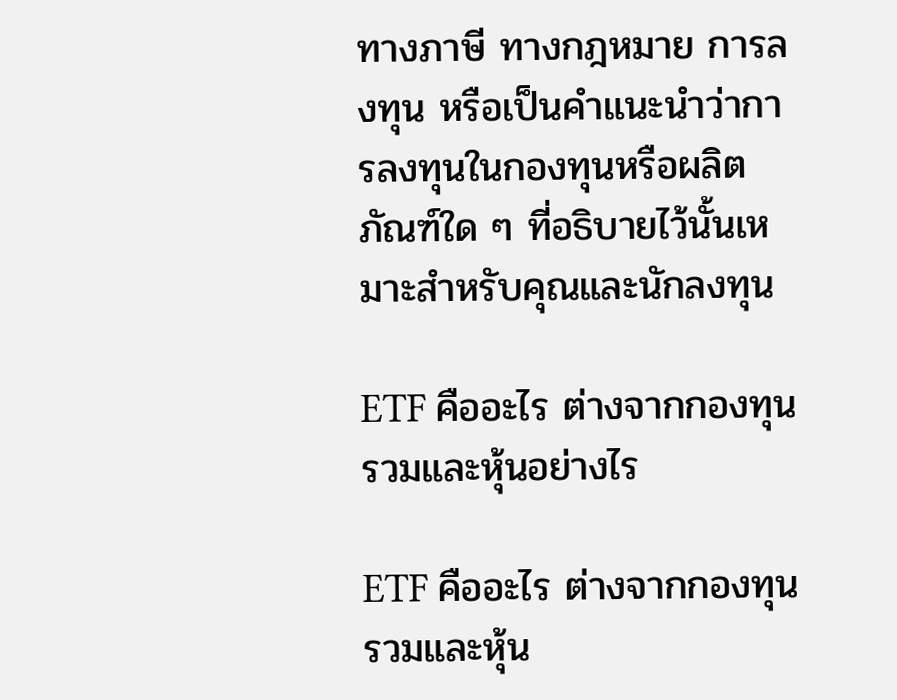ทางภาษี ทางกฎหมาย การลงทุน หรือเป็นคำแนะนำว่าการลงทุนในกองทุนหรือผลิตภัณฑ์ใด ๆ ที่อธิบายไว้นั้นเหมาะสำหรับคุณและนักลงทุน

ETF คืออะไร ต่างจากกองทุนรวมและหุ้นอย่างไร

ETF คืออะไร ต่างจากกองทุนรวมและหุ้น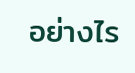อย่างไร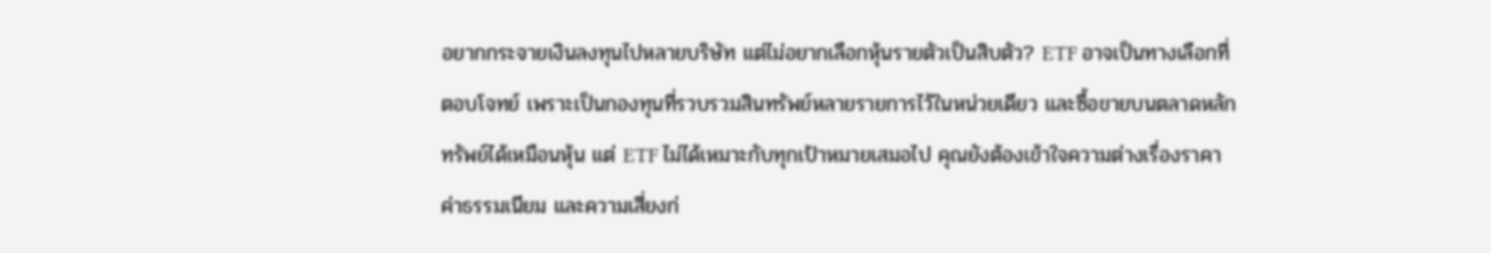อยากกระจายเงินลงทุนไปหลายบริษัท แต่ไม่อยากเลือกหุ้นรายตัวเป็นสิบตัว? ETF อาจเป็นทางเลือกที่ตอบโจทย์ เพราะเป็นกองทุนที่รวบรวมสินทรัพย์หลายรายการไว้ในหน่วยเดียว และซื้อขายบนตลาดหลักทรัพย์ได้เหมือนหุ้น แต่ ETF ไม่ได้เหมาะกับทุกเป้าหมายเสมอไป คุณยังต้องเข้าใจความต่างเรื่องราคา ค่าธรรมเนียม และความเสี่ยงก่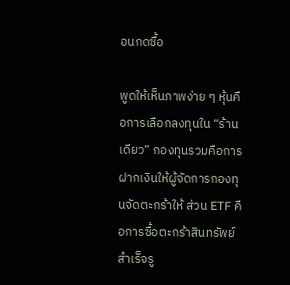อนกดซื้อ

พูดให้เห็นภาพง่าย ๆ หุ้นคือการเลือกลงทุนใน “ร้านเดียว” กองทุนรวมคือการฝากเงินให้ผู้จัดการกองทุนจัดตะกร้าให้ ส่วน ETF คือการซื้อตะกร้าสินทรัพย์สำเร็จรู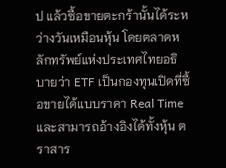ป แล้วซื้อขายตะกร้านั้นได้ระหว่างวันเหมือนหุ้น โดยตลาดหลักทรัพย์แห่งประเทศไทยอธิบายว่า ETF เป็นกองทุนเปิดที่ซื้อขายได้แบบราคา Real Time และสามารถอ้างอิงได้ทั้งหุ้น ตราสาร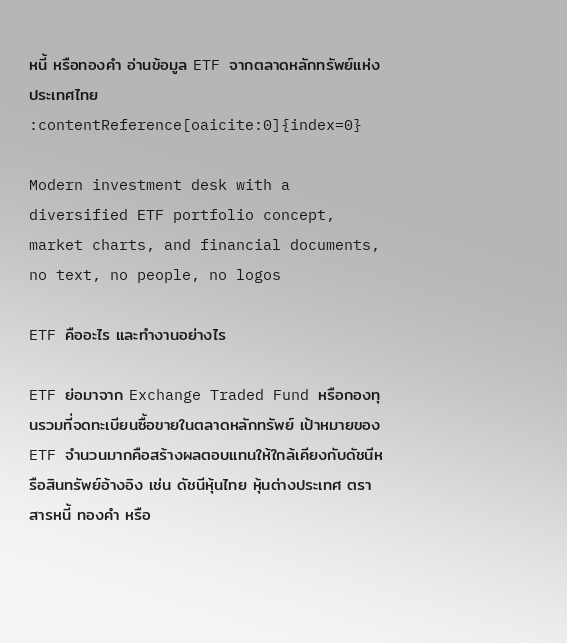หนี้ หรือทองคำ อ่านข้อมูล ETF จากตลาดหลักทรัพย์แห่งประเทศไทย :contentReference[oaicite:0]{index=0}

Modern investment desk with a diversified ETF portfolio concept, market charts, and financial documents, no text, no people, no logos

ETF คืออะไร และทำงานอย่างไร

ETF ย่อมาจาก Exchange Traded Fund หรือกองทุนรวมที่จดทะเบียนซื้อขายในตลาดหลักทรัพย์ เป้าหมายของ ETF จำนวนมากคือสร้างผลตอบแทนให้ใกล้เคียงกับดัชนีหรือสินทรัพย์อ้างอิง เช่น ดัชนีหุ้นไทย หุ้นต่างประเทศ ตราสารหนี้ ทองคำ หรือ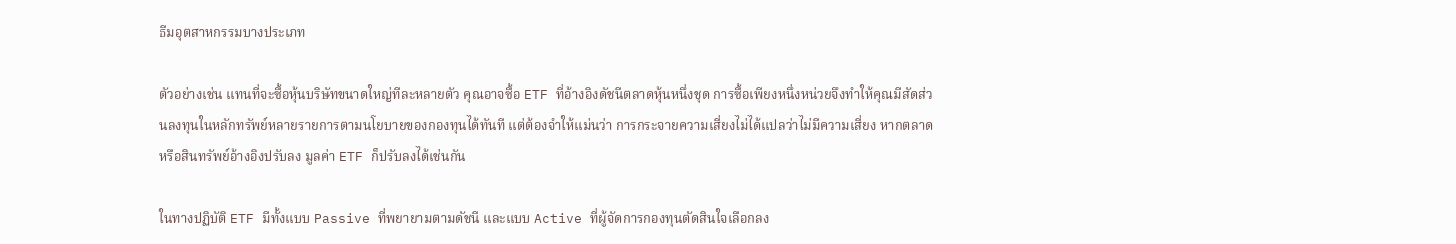ธีมอุตสาหกรรมบางประเภท

ตัวอย่างเช่น แทนที่จะซื้อหุ้นบริษัทขนาดใหญ่ทีละหลายตัว คุณอาจซื้อ ETF ที่อ้างอิงดัชนีตลาดหุ้นหนึ่งชุด การซื้อเพียงหนึ่งหน่วยจึงทำให้คุณมีสัดส่วนลงทุนในหลักทรัพย์หลายรายการตามนโยบายของกองทุนได้ทันที แต่ต้องจำให้แม่นว่า การกระจายความเสี่ยงไม่ได้แปลว่าไม่มีความเสี่ยง หากตลาดหรือสินทรัพย์อ้างอิงปรับลง มูลค่า ETF ก็ปรับลงได้เช่นกัน

ในทางปฏิบัติ ETF มีทั้งแบบ Passive ที่พยายามตามดัชนี และแบบ Active ที่ผู้จัดการกองทุนตัดสินใจเลือกลง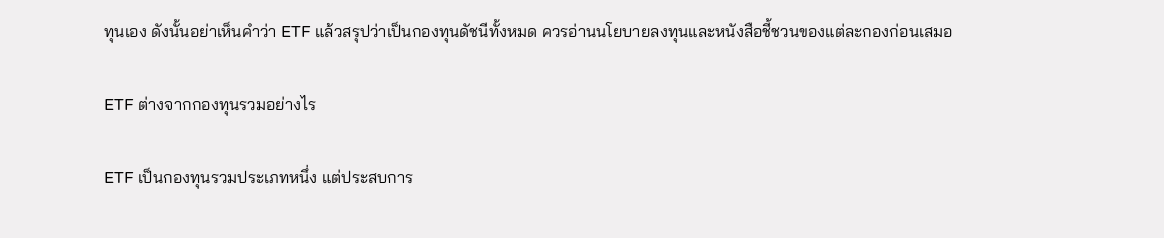ทุนเอง ดังนั้นอย่าเห็นคำว่า ETF แล้วสรุปว่าเป็นกองทุนดัชนีทั้งหมด ควรอ่านนโยบายลงทุนและหนังสือชี้ชวนของแต่ละกองก่อนเสมอ

ETF ต่างจากกองทุนรวมอย่างไร

ETF เป็นกองทุนรวมประเภทหนึ่ง แต่ประสบการ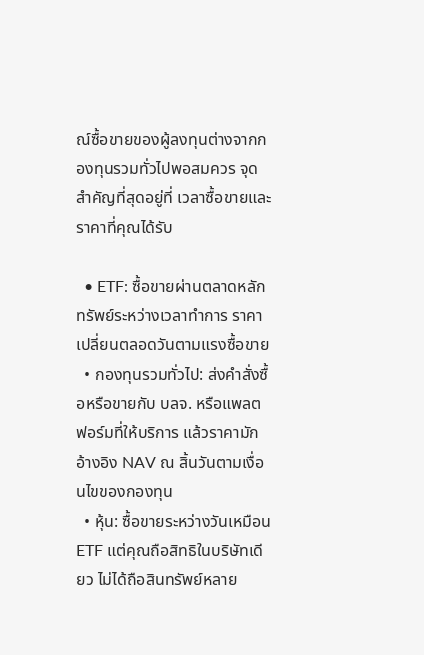ณ์ซื้อขายของผู้ลงทุนต่างจากกองทุนรวมทั่วไปพอสมควร จุดสำคัญที่สุดอยู่ที่ เวลาซื้อขายและราคาที่คุณได้รับ

  • ETF: ซื้อขายผ่านตลาดหลักทรัพย์ระหว่างเวลาทำการ ราคาเปลี่ยนตลอดวันตามแรงซื้อขาย
  • กองทุนรวมทั่วไป: ส่งคำสั่งซื้อหรือขายกับ บลจ. หรือแพลตฟอร์มที่ให้บริการ แล้วราคามักอ้างอิง NAV ณ สิ้นวันตามเงื่อนไขของกองทุน
  • หุ้น: ซื้อขายระหว่างวันเหมือน ETF แต่คุณถือสิทธิในบริษัทเดียว ไม่ได้ถือสินทรัพย์หลาย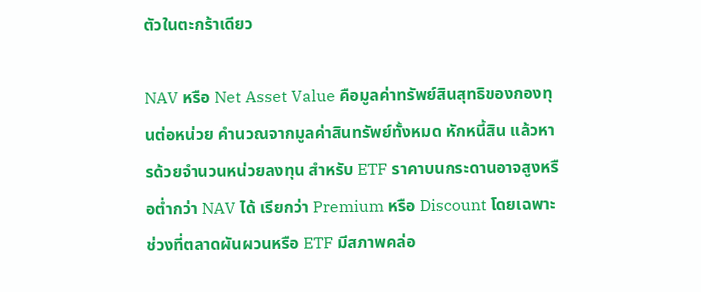ตัวในตะกร้าเดียว

NAV หรือ Net Asset Value คือมูลค่าทรัพย์สินสุทธิของกองทุนต่อหน่วย คำนวณจากมูลค่าสินทรัพย์ทั้งหมด หักหนี้สิน แล้วหารด้วยจำนวนหน่วยลงทุน สำหรับ ETF ราคาบนกระดานอาจสูงหรือต่ำกว่า NAV ได้ เรียกว่า Premium หรือ Discount โดยเฉพาะช่วงที่ตลาดผันผวนหรือ ETF มีสภาพคล่อ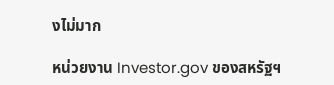งไม่มาก

หน่วยงาน Investor.gov ของสหรัฐฯ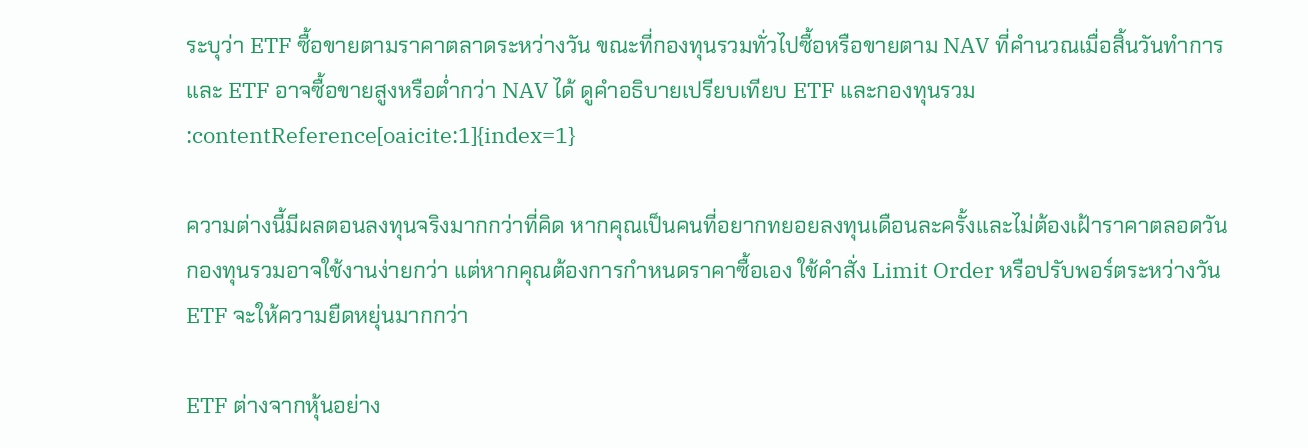ระบุว่า ETF ซื้อขายตามราคาตลาดระหว่างวัน ขณะที่กองทุนรวมทั่วไปซื้อหรือขายตาม NAV ที่คำนวณเมื่อสิ้นวันทำการ และ ETF อาจซื้อขายสูงหรือต่ำกว่า NAV ได้ ดูคำอธิบายเปรียบเทียบ ETF และกองทุนรวม :contentReference[oaicite:1]{index=1}

ความต่างนี้มีผลตอนลงทุนจริงมากกว่าที่คิด หากคุณเป็นคนที่อยากทยอยลงทุนเดือนละครั้งและไม่ต้องเฝ้าราคาตลอดวัน กองทุนรวมอาจใช้งานง่ายกว่า แต่หากคุณต้องการกำหนดราคาซื้อเอง ใช้คำสั่ง Limit Order หรือปรับพอร์ตระหว่างวัน ETF จะให้ความยืดหยุ่นมากกว่า

ETF ต่างจากหุ้นอย่าง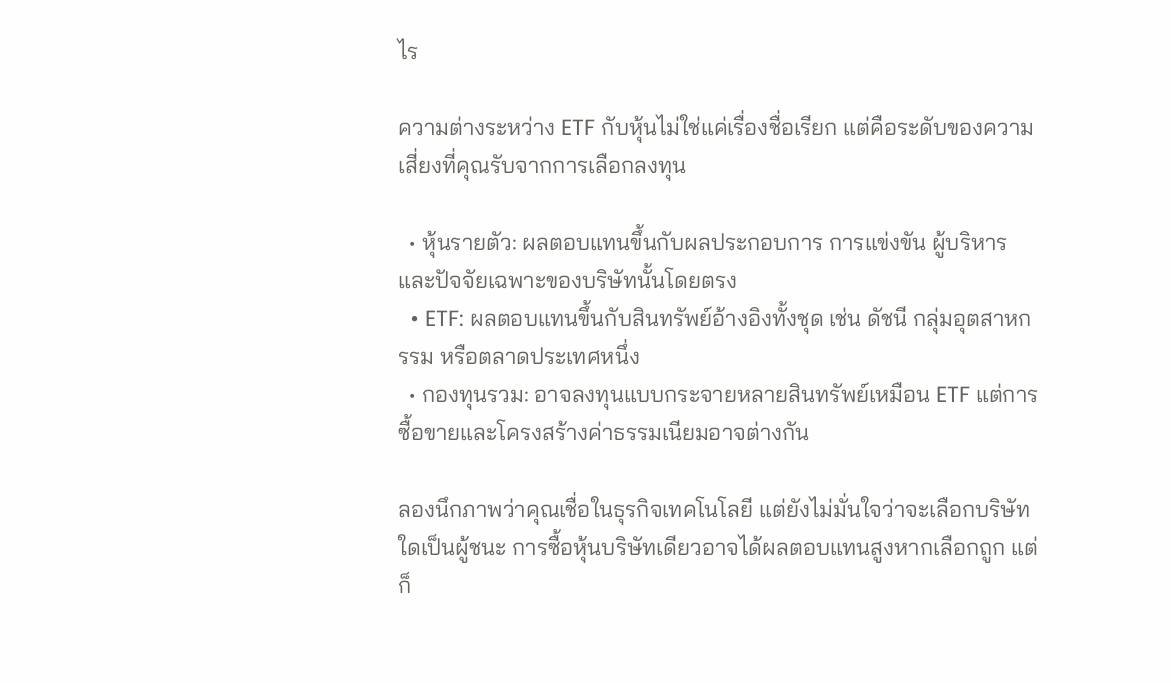ไร

ความต่างระหว่าง ETF กับหุ้นไม่ใช่แค่เรื่องชื่อเรียก แต่คือระดับของความเสี่ยงที่คุณรับจากการเลือกลงทุน

  • หุ้นรายตัว: ผลตอบแทนขึ้นกับผลประกอบการ การแข่งขัน ผู้บริหาร และปัจจัยเฉพาะของบริษัทนั้นโดยตรง
  • ETF: ผลตอบแทนขึ้นกับสินทรัพย์อ้างอิงทั้งชุด เช่น ดัชนี กลุ่มอุตสาหกรรม หรือตลาดประเทศหนึ่ง
  • กองทุนรวม: อาจลงทุนแบบกระจายหลายสินทรัพย์เหมือน ETF แต่การซื้อขายและโครงสร้างค่าธรรมเนียมอาจต่างกัน

ลองนึกภาพว่าคุณเชื่อในธุรกิจเทคโนโลยี แต่ยังไม่มั่นใจว่าจะเลือกบริษัทใดเป็นผู้ชนะ การซื้อหุ้นบริษัทเดียวอาจได้ผลตอบแทนสูงหากเลือกถูก แต่ก็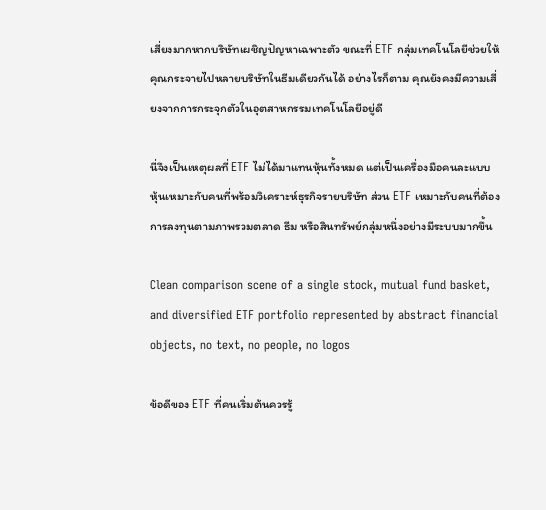เสี่ยงมากหากบริษัทเผชิญปัญหาเฉพาะตัว ขณะที่ ETF กลุ่มเทคโนโลยีช่วยให้คุณกระจายไปหลายบริษัทในธีมเดียวกันได้ อย่างไรก็ตาม คุณยังคงมีความเสี่ยงจากการกระจุกตัวในอุตสาหกรรมเทคโนโลยีอยู่ดี

นี่จึงเป็นเหตุผลที่ ETF ไม่ได้มาแทนหุ้นทั้งหมด แต่เป็นเครื่องมือคนละแบบ หุ้นเหมาะกับคนที่พร้อมวิเคราะห์ธุรกิจรายบริษัท ส่วน ETF เหมาะกับคนที่ต้องการลงทุนตามภาพรวมตลาด ธีม หรือสินทรัพย์กลุ่มหนึ่งอย่างมีระบบมากขึ้น

Clean comparison scene of a single stock, mutual fund basket, and diversified ETF portfolio represented by abstract financial objects, no text, no people, no logos

ข้อดีของ ETF ที่คนเริ่มต้นควรรู้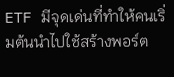ETF มีจุดเด่นที่ทำให้คนเริ่มต้นนำไปใช้สร้างพอร์ต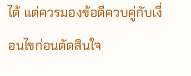ได้ แต่ควรมองข้อดีควบคู่กับเงื่อนไขก่อนตัดสินใจ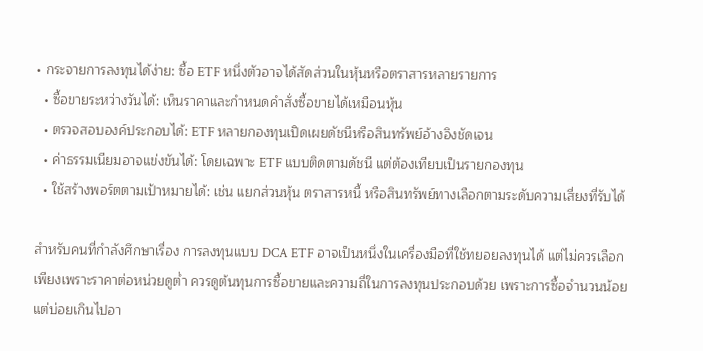• กระจายการลงทุนได้ง่าย: ซื้อ ETF หนึ่งตัวอาจได้สัดส่วนในหุ้นหรือตราสารหลายรายการ
  • ซื้อขายระหว่างวันได้: เห็นราคาและกำหนดคำสั่งซื้อขายได้เหมือนหุ้น
  • ตรวจสอบองค์ประกอบได้: ETF หลายกองทุนเปิดเผยดัชนีหรือสินทรัพย์อ้างอิงชัดเจน
  • ค่าธรรมเนียมอาจแข่งขันได้: โดยเฉพาะ ETF แบบติดตามดัชนี แต่ต้องเทียบเป็นรายกองทุน
  • ใช้สร้างพอร์ตตามเป้าหมายได้: เช่น แยกส่วนหุ้น ตราสารหนี้ หรือสินทรัพย์ทางเลือกตามระดับความเสี่ยงที่รับได้

สำหรับคนที่กำลังศึกษาเรื่อง การลงทุนแบบ DCA ETF อาจเป็นหนึ่งในเครื่องมือที่ใช้ทยอยลงทุนได้ แต่ไม่ควรเลือกเพียงเพราะราคาต่อหน่วยดูต่ำ ควรดูต้นทุนการซื้อขายและความถี่ในการลงทุนประกอบด้วย เพราะการซื้อจำนวนน้อยแต่บ่อยเกินไปอา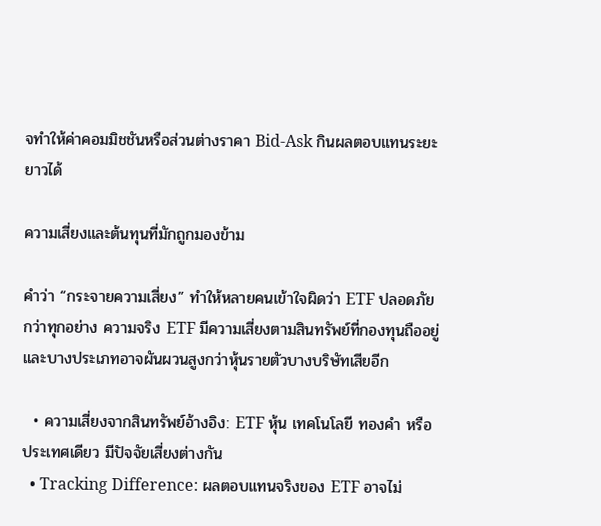จทำให้ค่าคอมมิชชันหรือส่วนต่างราคา Bid-Ask กินผลตอบแทนระยะยาวได้

ความเสี่ยงและต้นทุนที่มักถูกมองข้าม

คำว่า “กระจายความเสี่ยง” ทำให้หลายคนเข้าใจผิดว่า ETF ปลอดภัยกว่าทุกอย่าง ความจริง ETF มีความเสี่ยงตามสินทรัพย์ที่กองทุนถืออยู่ และบางประเภทอาจผันผวนสูงกว่าหุ้นรายตัวบางบริษัทเสียอีก

  • ความเสี่ยงจากสินทรัพย์อ้างอิง: ETF หุ้น เทคโนโลยี ทองคำ หรือประเทศเดียว มีปัจจัยเสี่ยงต่างกัน
  • Tracking Difference: ผลตอบแทนจริงของ ETF อาจไม่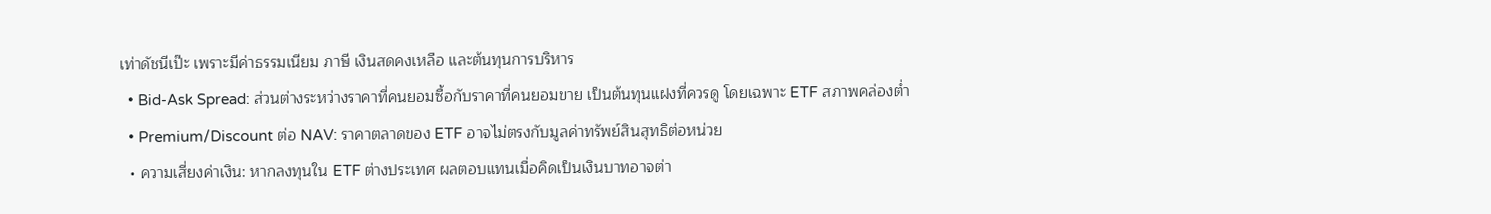เท่าดัชนีเป๊ะ เพราะมีค่าธรรมเนียม ภาษี เงินสดคงเหลือ และต้นทุนการบริหาร
  • Bid-Ask Spread: ส่วนต่างระหว่างราคาที่คนยอมซื้อกับราคาที่คนยอมขาย เป็นต้นทุนแฝงที่ควรดู โดยเฉพาะ ETF สภาพคล่องต่ำ
  • Premium/Discount ต่อ NAV: ราคาตลาดของ ETF อาจไม่ตรงกับมูลค่าทรัพย์สินสุทธิต่อหน่วย
  • ความเสี่ยงค่าเงิน: หากลงทุนใน ETF ต่างประเทศ ผลตอบแทนเมื่อคิดเป็นเงินบาทอาจต่า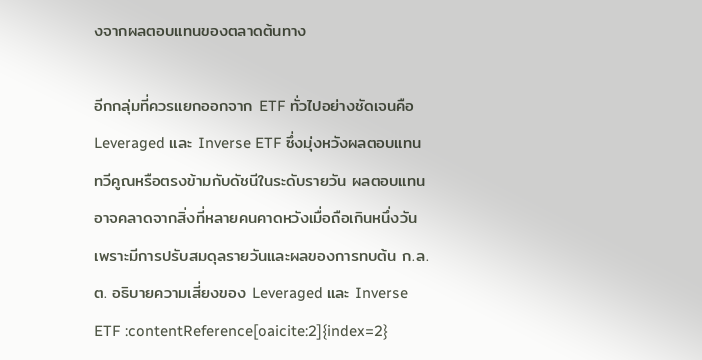งจากผลตอบแทนของตลาดต้นทาง

อีกกลุ่มที่ควรแยกออกจาก ETF ทั่วไปอย่างชัดเจนคือ Leveraged และ Inverse ETF ซึ่งมุ่งหวังผลตอบแทนทวีคูณหรือตรงข้ามกับดัชนีในระดับรายวัน ผลตอบแทนอาจคลาดจากสิ่งที่หลายคนคาดหวังเมื่อถือเกินหนึ่งวัน เพราะมีการปรับสมดุลรายวันและผลของการทบต้น ก.ล.ต. อธิบายความเสี่ยงของ Leveraged และ Inverse ETF :contentReference[oaicite:2]{index=2}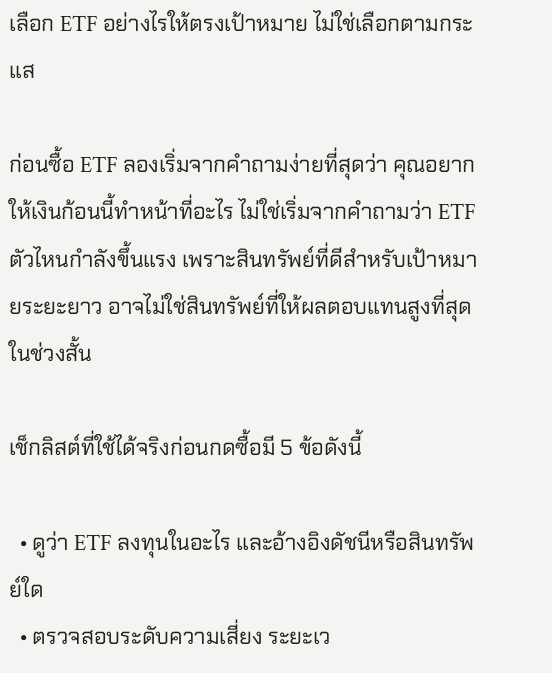เลือก ETF อย่างไรให้ตรงเป้าหมาย ไม่ใช่เลือกตามกระแส

ก่อนซื้อ ETF ลองเริ่มจากคำถามง่ายที่สุดว่า คุณอยากให้เงินก้อนนี้ทำหน้าที่อะไร ไม่ใช่เริ่มจากคำถามว่า ETF ตัวไหนกำลังขึ้นแรง เพราะสินทรัพย์ที่ดีสำหรับเป้าหมายระยะยาว อาจไม่ใช่สินทรัพย์ที่ให้ผลตอบแทนสูงที่สุดในช่วงสั้น

เช็กลิสต์ที่ใช้ได้จริงก่อนกดซื้อมี 5 ข้อดังนี้

  • ดูว่า ETF ลงทุนในอะไร และอ้างอิงดัชนีหรือสินทรัพย์ใด
  • ตรวจสอบระดับความเสี่ยง ระยะเว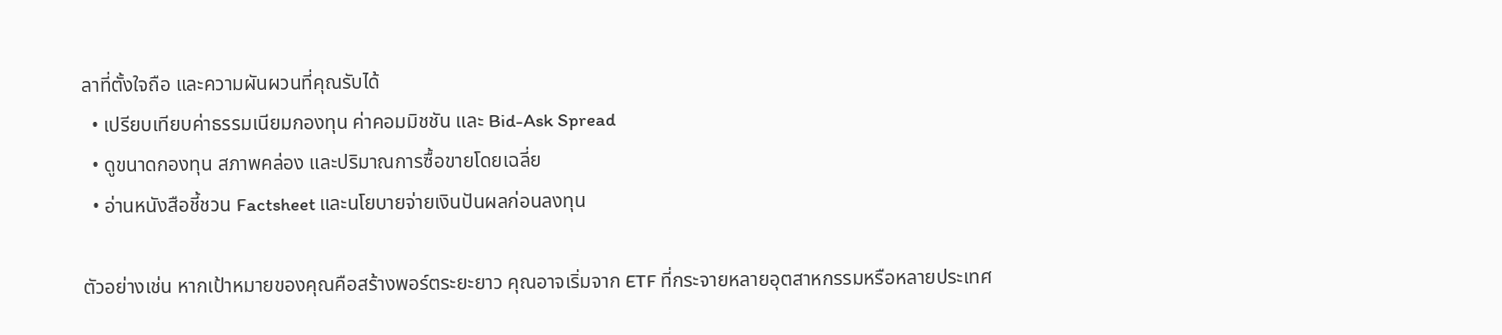ลาที่ตั้งใจถือ และความผันผวนที่คุณรับได้
  • เปรียบเทียบค่าธรรมเนียมกองทุน ค่าคอมมิชชัน และ Bid-Ask Spread
  • ดูขนาดกองทุน สภาพคล่อง และปริมาณการซื้อขายโดยเฉลี่ย
  • อ่านหนังสือชี้ชวน Factsheet และนโยบายจ่ายเงินปันผลก่อนลงทุน

ตัวอย่างเช่น หากเป้าหมายของคุณคือสร้างพอร์ตระยะยาว คุณอาจเริ่มจาก ETF ที่กระจายหลายอุตสาหกรรมหรือหลายประเทศ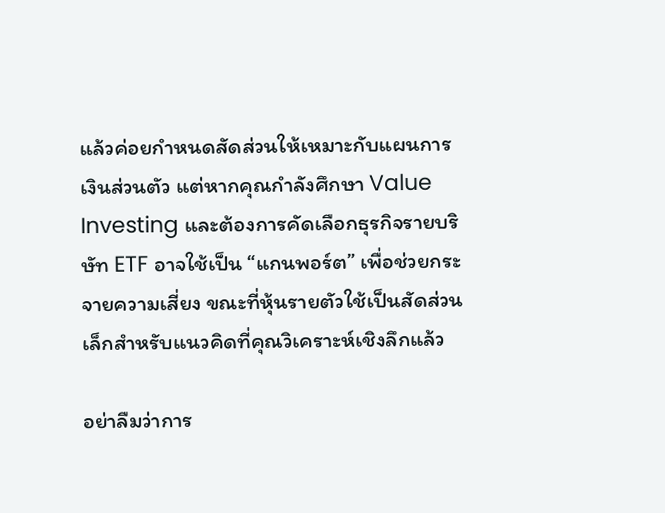แล้วค่อยกำหนดสัดส่วนให้เหมาะกับแผนการเงินส่วนตัว แต่หากคุณกำลังศึกษา Value Investing และต้องการคัดเลือกธุรกิจรายบริษัท ETF อาจใช้เป็น “แกนพอร์ต” เพื่อช่วยกระจายความเสี่ยง ขณะที่หุ้นรายตัวใช้เป็นสัดส่วนเล็กสำหรับแนวคิดที่คุณวิเคราะห์เชิงลึกแล้ว

อย่าลืมว่าการ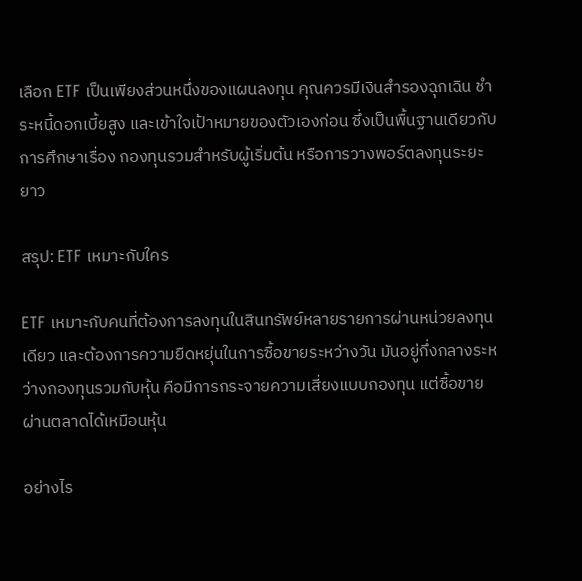เลือก ETF เป็นเพียงส่วนหนึ่งของแผนลงทุน คุณควรมีเงินสำรองฉุกเฉิน ชำระหนี้ดอกเบี้ยสูง และเข้าใจเป้าหมายของตัวเองก่อน ซึ่งเป็นพื้นฐานเดียวกับการศึกษาเรื่อง กองทุนรวมสำหรับผู้เริ่มต้น หรือการวางพอร์ตลงทุนระยะยาว

สรุป: ETF เหมาะกับใคร

ETF เหมาะกับคนที่ต้องการลงทุนในสินทรัพย์หลายรายการผ่านหน่วยลงทุนเดียว และต้องการความยืดหยุ่นในการซื้อขายระหว่างวัน มันอยู่กึ่งกลางระหว่างกองทุนรวมกับหุ้น คือมีการกระจายความเสี่ยงแบบกองทุน แต่ซื้อขายผ่านตลาดได้เหมือนหุ้น

อย่างไร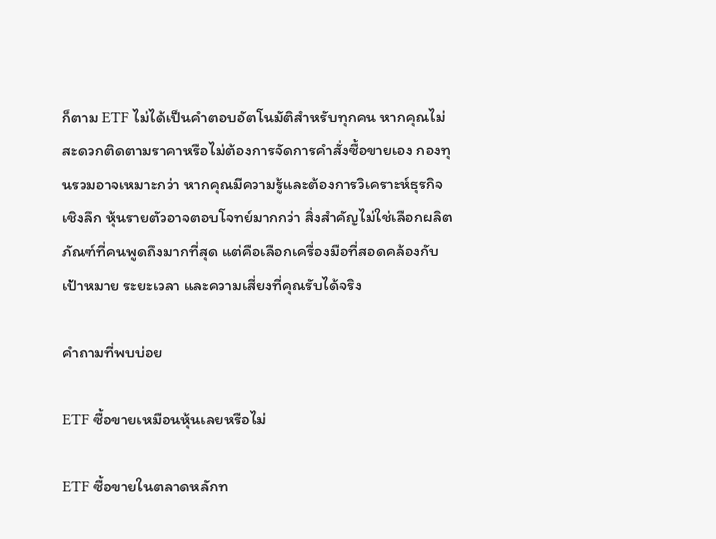ก็ตาม ETF ไม่ได้เป็นคำตอบอัตโนมัติสำหรับทุกคน หากคุณไม่สะดวกติดตามราคาหรือไม่ต้องการจัดการคำสั่งซื้อขายเอง กองทุนรวมอาจเหมาะกว่า หากคุณมีความรู้และต้องการวิเคราะห์ธุรกิจเชิงลึก หุ้นรายตัวอาจตอบโจทย์มากกว่า สิ่งสำคัญไม่ใช่เลือกผลิตภัณฑ์ที่คนพูดถึงมากที่สุด แต่คือเลือกเครื่องมือที่สอดคล้องกับเป้าหมาย ระยะเวลา และความเสี่ยงที่คุณรับได้จริง

คำถามที่พบบ่อย

ETF ซื้อขายเหมือนหุ้นเลยหรือไม่

ETF ซื้อขายในตลาดหลักท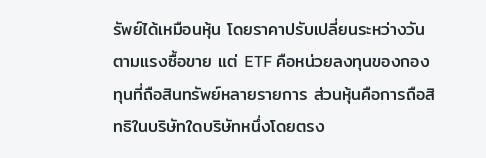รัพย์ได้เหมือนหุ้น โดยราคาปรับเปลี่ยนระหว่างวันตามแรงซื้อขาย แต่ ETF คือหน่วยลงทุนของกองทุนที่ถือสินทรัพย์หลายรายการ ส่วนหุ้นคือการถือสิทธิในบริษัทใดบริษัทหนึ่งโดยตรง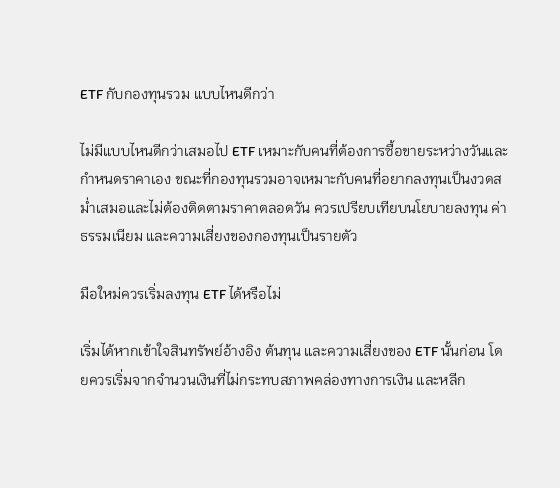ETF กับกองทุนรวม แบบไหนดีกว่า

ไม่มีแบบไหนดีกว่าเสมอไป ETF เหมาะกับคนที่ต้องการซื้อขายระหว่างวันและกำหนดราคาเอง ขณะที่กองทุนรวมอาจเหมาะกับคนที่อยากลงทุนเป็นงวดสม่ำเสมอและไม่ต้องติดตามราคาตลอดวัน ควรเปรียบเทียบนโยบายลงทุน ค่าธรรมเนียม และความเสี่ยงของกองทุนเป็นรายตัว

มือใหม่ควรเริ่มลงทุน ETF ได้หรือไม่

เริ่มได้หากเข้าใจสินทรัพย์อ้างอิง ต้นทุน และความเสี่ยงของ ETF นั้นก่อน โดยควรเริ่มจากจำนวนเงินที่ไม่กระทบสภาพคล่องทางการเงิน และหลีก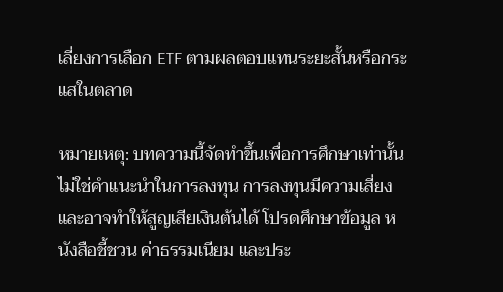เลี่ยงการเลือก ETF ตามผลตอบแทนระยะสั้นหรือกระแสในตลาด

หมายเหตุ: บทความนี้จัดทำขึ้นเพื่อการศึกษาเท่านั้น ไม่ใช่คำแนะนำในการลงทุน การลงทุนมีความเสี่ยงและอาจทำให้สูญเสียเงินต้นได้ โปรดศึกษาข้อมูล หนังสือชี้ชวน ค่าธรรมเนียม และประ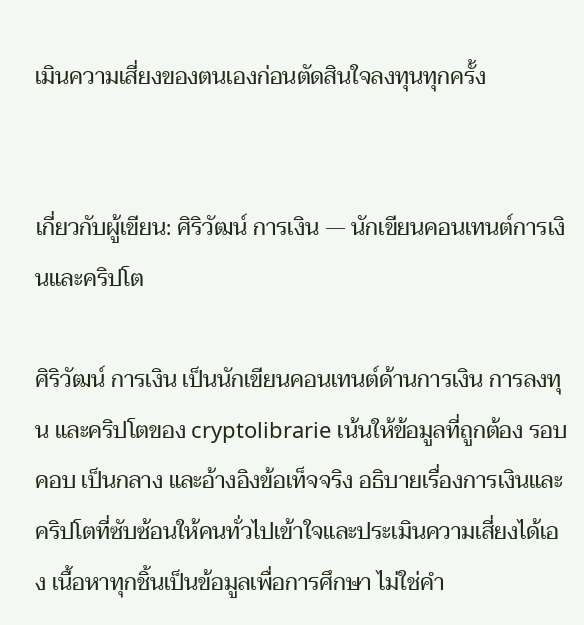เมินความเสี่ยงของตนเองก่อนตัดสินใจลงทุนทุกครั้ง


เกี่ยวกับผู้เขียน: ศิริวัฒน์ การเงิน — นักเขียนคอนเทนต์การเงินและคริปโต

ศิริวัฒน์ การเงิน เป็นนักเขียนคอนเทนต์ด้านการเงิน การลงทุน และคริปโตของ cryptolibrarie เน้นให้ข้อมูลที่ถูกต้อง รอบคอบ เป็นกลาง และอ้างอิงข้อเท็จจริง อธิบายเรื่องการเงินและคริปโตที่ซับซ้อนให้คนทั่วไปเข้าใจและประเมินความเสี่ยงได้เอง เนื้อหาทุกชิ้นเป็นข้อมูลเพื่อการศึกษา ไม่ใช่คำ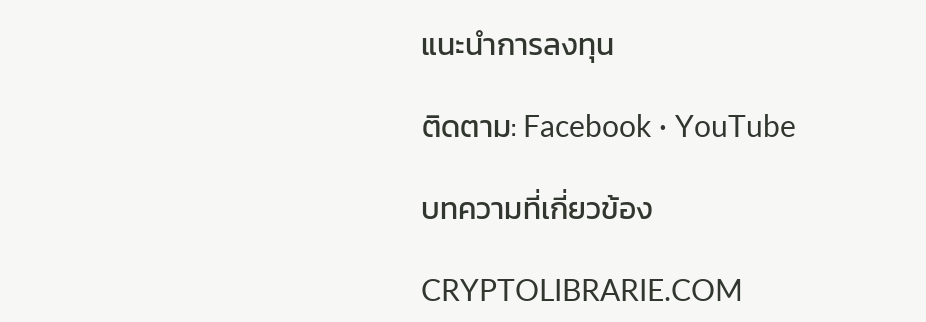แนะนำการลงทุน

ติดตาม: Facebook · YouTube

บทความที่เกี่ยวข้อง

CRYPTOLIBRARIE.COM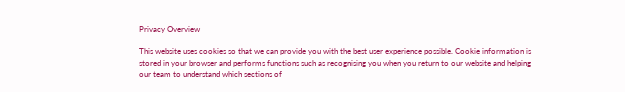Privacy Overview

This website uses cookies so that we can provide you with the best user experience possible. Cookie information is stored in your browser and performs functions such as recognising you when you return to our website and helping our team to understand which sections of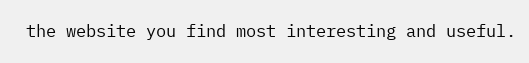the website you find most interesting and useful.